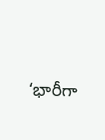‘భారీగా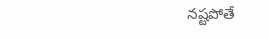నష్టపోతే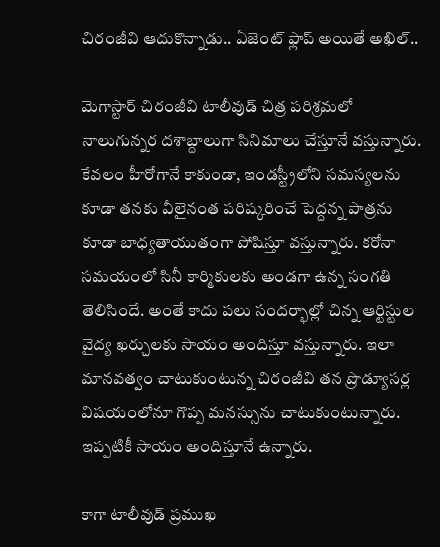చిరంజీవి ఆదుకొన్నాడు.. ఏజెంట్ ఫ్లాప్ అయితే అఖిల్..

మెగాస్టార్ చిరంజీవి టాలీవుడ్ చిత్ర పరిశ్రమలో నాలుగున్నర దశాబ్దాలుగా సినిమాలు చేస్తూనే వస్తున్నారు. కేవలం హీరోగానే కాకుండా, ఇండస్ట్రీలోని సమస్యలను కూడా తనకు వీలైనంత పరిష్కరించే పెద్దన్న పాత్రను కూడా బాధ్యతాయుతంగా పోషిస్తూ వస్తున్నారు. కరోనా సమయంలో సినీ కార్మికులకు అండగా ఉన్న సంగతి తెలిసిందే. అంతే కాదు పలు సందర్భాల్లో చిన్న ఆర్టిస్టుల వైద్య ఖర్చులకు సాయం అందిస్తూ వస్తున్నారు. ఇలా మానవత్వం చాటుకుంటున్న చిరంజీవి తన ప్రొడ్యూసర్ల విషయంలోనూ గొప్ప మనస్సును చాటుకుంటున్నారు. ఇప్పటికీ సాయం అందిస్తూనే ఉన్నారు.

కాగా టాలీవుడ్ ప్రముఖ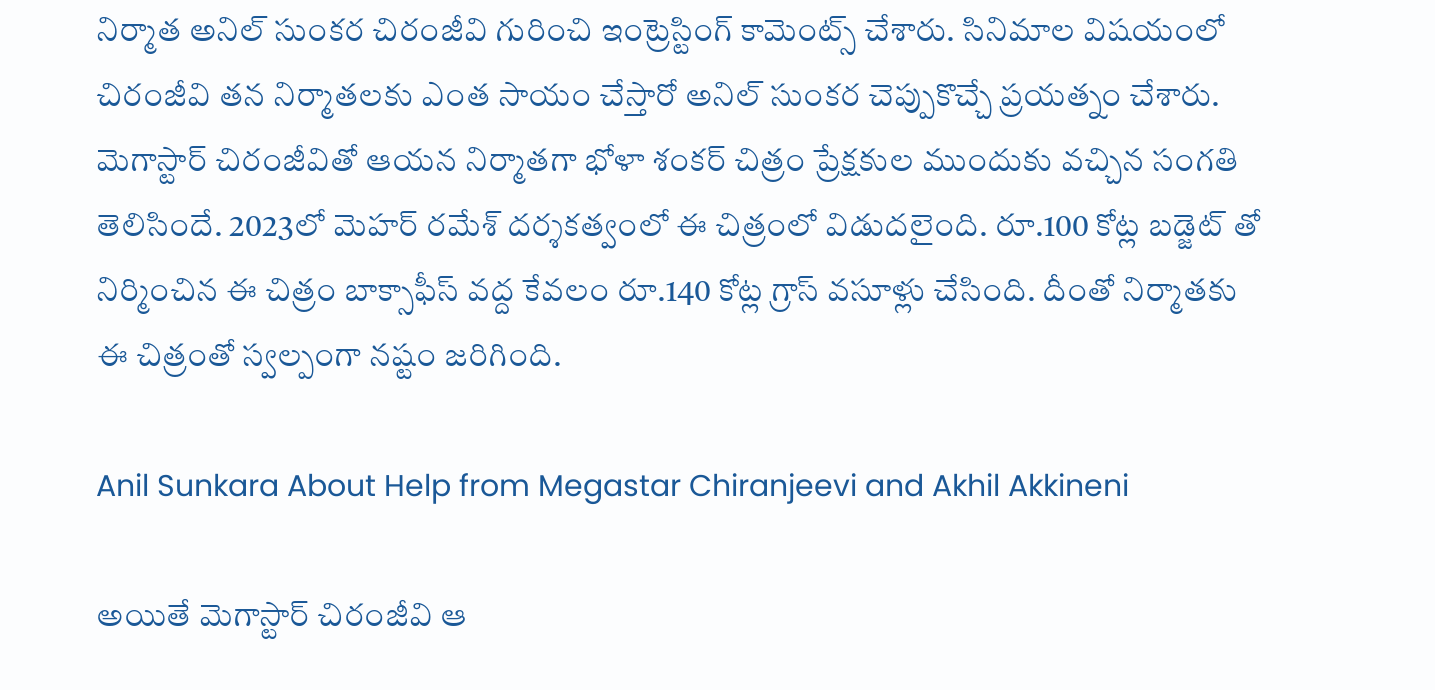నిర్మాత అనిల్ సుంకర చిరంజీవి గురించి ఇంట్రెస్టింగ్ కామెంట్స్ చేశారు. సినిమాల విషయంలో చిరంజీవి తన నిర్మాతలకు ఎంత సాయం చేస్తారో అనిల్ సుంకర చెప్పుకొచ్చే ప్రయత్నం చేశారు. మెగాస్టార్ చిరంజీవితో ఆయన నిర్మాతగా భోళా శంకర్ చిత్రం ప్రేక్షకుల ముందుకు వచ్చిన సంగతి తెలిసిందే. 2023లో మెహర్ రమేశ్ దర్శకత్వంలో ఈ చిత్రంలో విడుదలైంది. రూ.100 కోట్ల బడ్జెట్ తో నిర్మించిన ఈ చిత్రం బాక్సాఫీస్ వద్ద కేవలం రూ.140 కోట్ల గ్రాస్ వసూళ్లు చేసింది. దీంతో నిర్మాతకు ఈ చిత్రంతో స్వల్పంగా నష్టం జరిగింది.

Anil Sunkara About Help from Megastar Chiranjeevi and Akhil Akkineni

అయితే మెగాస్టార్ చిరంజీవి ఆ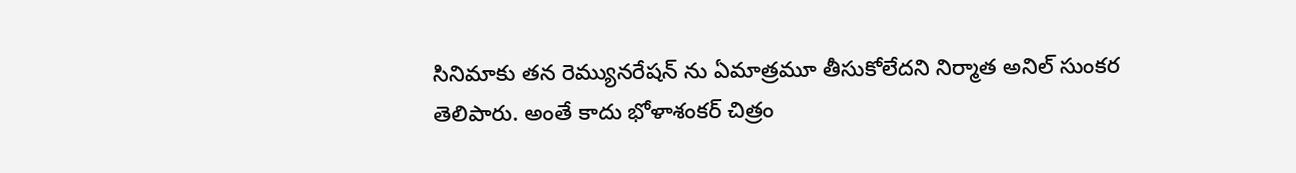సినిమాకు తన రెమ్యునరేషన్ ను ఏమాత్రమూ తీసుకోలేదని నిర్మాత అనిల్ సుంకర తెలిపారు. అంతే కాదు భోళాశంకర్ చిత్రం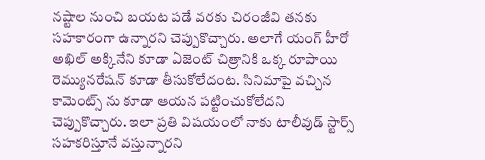నష్టాల నుంచి బయట పడే వరకు చిరంజీవి తనకు సహకారంగా ఉన్నారని చెప్పుకొచ్చారు. అలాగే యంగ్ హీరో అఖిల్ అక్కినేని కూడా ఏజెంట్ చిత్రానికి ఒక్క రూపాయి రెమ్యునరేషన్ కూడా తీసుకోలేదంట. సినిమాపై వచ్చిన కామెంట్స్ ను కూడా ఆయన పట్టించుకోలేదని చెప్పుకొచ్చారు. ఇలా ప్రతి విషయంలో నాకు టాలీవుడ్ స్టార్స్ సహకరిస్తూనే వస్తున్నారని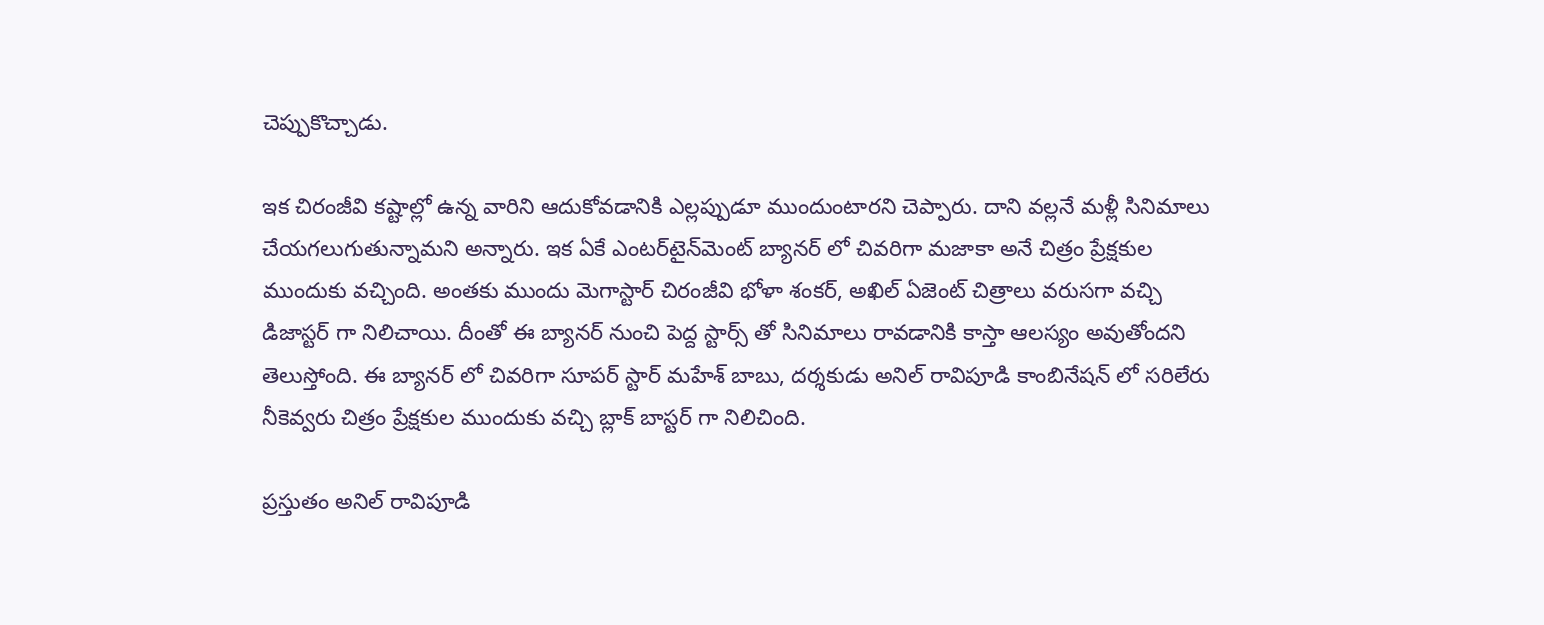చెప్పుకొచ్చాడు.

ఇక చిరంజీవి కష్టాల్లో ఉన్న వారిని ఆదుకోవడానికి ఎల్లప్పుడూ ముందుంటారని చెప్పారు. దాని వల్లనే మళ్లీ సినిమాలు చేయగలుగుతున్నామని అన్నారు. ఇక ఏకే ఎంటర్‌టైన్‌మెంట్ బ్యానర్ లో చివరిగా మజాకా అనే చిత్రం ప్రేక్షకుల ముందుకు వచ్చింది. అంతకు ముందు మెగాస్టార్ చిరంజీవి భోళా శంకర్, అఖిల్ ఏజెంట్ చిత్రాలు వరుసగా వచ్చి డిజాస్టర్ గా నిలిచాయి. దీంతో ఈ బ్యానర్ నుంచి పెద్ద స్టార్స్ తో సినిమాలు రావడానికి కాస్తా ఆలస్యం అవుతోందని తెలుస్తోంది. ఈ బ్యానర్ లో చివరిగా సూపర్ స్టార్ మహేశ్ బాబు, దర్శకుడు అనిల్ రావిపూడి కాంబినేషన్ లో సరిలేరు నీకెవ్వరు చిత్రం ప్రేక్షకుల ముందుకు వచ్చి బ్లాక్ బాస్టర్ గా నిలిచింది.

ప్రస్తుతం అనిల్ రావిపూడి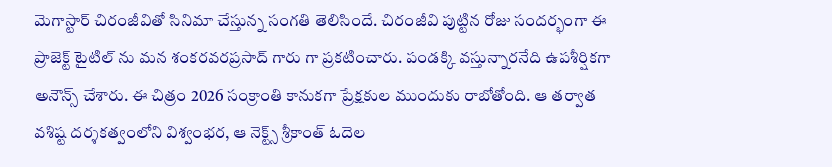మెగాస్టార్ చిరంజీవితో సినిమా చేస్తున్న సంగతి తెలిసిందే. చిరంజీవి పుట్టిన రోజు సందర్భంగా ఈ ప్రాజెక్ట్ టైటిల్ ను మన శంకరవరప్రసాద్ గారు గా ప్రకటించారు. పండక్కి వస్తున్నారనేది ఉపశీర్షికగా అనౌన్స్ చేశారు. ఈ చిత్రం 2026 సంక్రాంతి కానుకగా ప్రేక్షకుల ముందుకు రాబోతోంది. ఆ తర్వాత వశిష్ట దర్శకత్వంలోని విశ్వంభర, ఆ నెక్ట్స్ శ్రీకాంత్ ఓదెల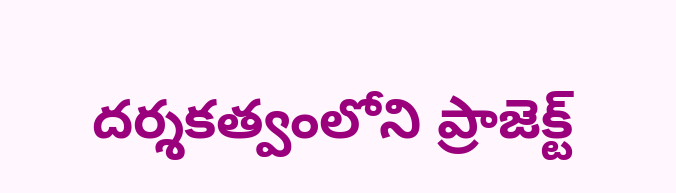దర్శకత్వంలోని ప్రాజెక్ట్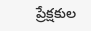ప్రేక్షకుల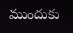ముందుకు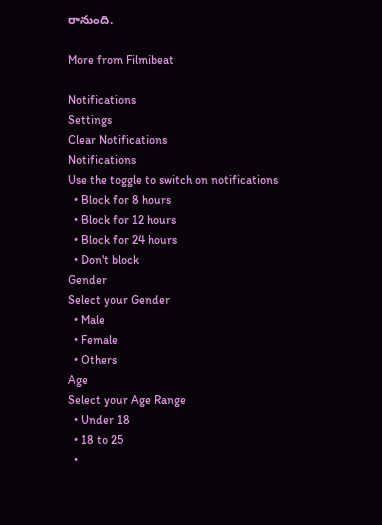రానుంది.

More from Filmibeat

Notifications
Settings
Clear Notifications
Notifications
Use the toggle to switch on notifications
  • Block for 8 hours
  • Block for 12 hours
  • Block for 24 hours
  • Don't block
Gender
Select your Gender
  • Male
  • Female
  • Others
Age
Select your Age Range
  • Under 18
  • 18 to 25
  •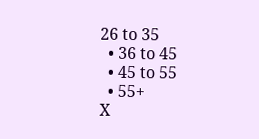26 to 35
  • 36 to 45
  • 45 to 55
  • 55+
X